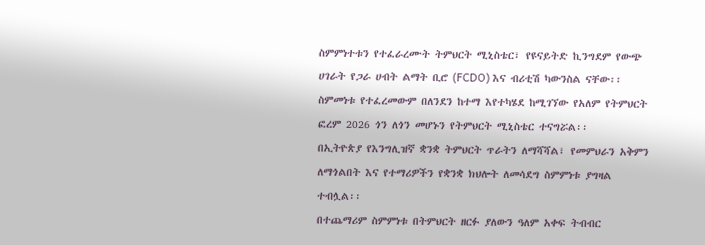ስምምነተቱን የተፈራረሙት ትምህርት ሚኒስቴር፣ የዩናይትድ ኪንግደም የውጭ ሀገራት የጋራ ሀብት ልማት ቢሮ (FCDO) እና ብሪቲሽ ካውንስል ናቸው፡፡
ስምመነቱ የተፈረመውም በለንደን ከተማ እየተካሄደ ከሚገኘው የአለም የትምህርት ፎረም 2026 ጎን ለጎን መሆኑን የትምህርት ሚኒስቴር ተናግሯል፡፡
በኢትዮጵያ የእንግሊዝኛ ቋንቋ ትምህርት ጥራትን ለማሻሻል፣ የመምህራን አቅምን ለማጎልበት እና የተማሪዎችን የቋንቋ ክህሎት ለመሳደግ ስምምነቱ ያግዛል ተብሏል፡፡
በተጨማሪም ስምምነቱ በትምህርት ዘርፉ ያለውን ዓለም አቀፍ ትብብር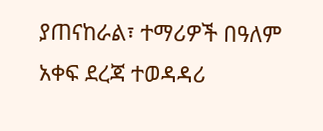ያጠናከራል፣ ተማሪዎች በዓለም አቀፍ ደረጃ ተወዳዳሪ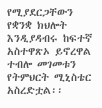የሚያደርጋቸውን የቋንቋ ክህሎት እንዲያዳብሩ ከፍተኛ አስተዋጽኦ ይኖረዋል ተብሎ መገመቱን የትምህርት ሚኒስቴር አስረድቷል፡፡